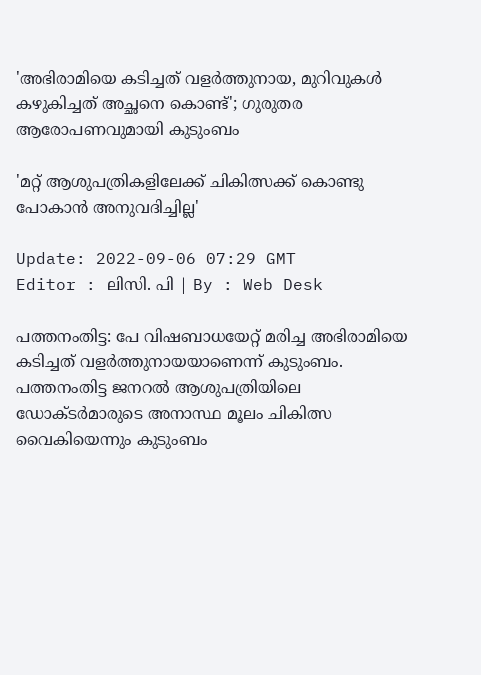'അഭിരാമിയെ കടിച്ചത് വളർത്തുനായ, മുറിവുകൾ കഴുകിച്ചത് അച്ഛനെ കൊണ്ട്'; ഗുരുതര ആരോപണവുമായി കുടുംബം

'മറ്റ് ആശുപത്രികളിലേക്ക് ചികിത്സക്ക് കൊണ്ടു പോകാൻ അനുവദിച്ചില്ല'

Update: 2022-09-06 07:29 GMT
Editor : ലിസി. പി | By : Web Desk

പത്തനംതിട്ട: പേ വിഷബാധയേറ്റ് മരിച്ച അഭിരാമിയെ കടിച്ചത് വളർത്തുനായയാണെന്ന് കുടുംബം. പത്തനംതിട്ട ജനറൽ ആശുപത്രിയിലെ ഡോക്ടർമാരുടെ അനാസ്ഥ മൂലം ചികിത്സ വൈകിയെന്നും കുടുംബം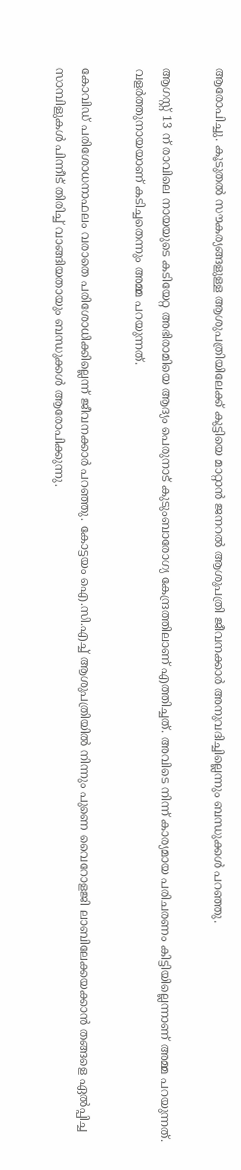ആരോപിച്ചു. കൂടുതൽ സൗകര്യങ്ങളുള്ള ആശുപത്രിയിലേക്ക് കുട്ടിയെ മാറ്റാൻ ജനറൽ ആശുപത്രി ജീവനക്കാർ അനുവദിച്ചില്ലെന്നും ബന്ധുക്കൾ പറഞ്ഞു.

ആഗസ്റ്റ് 13 ന് രാവിലെ നായയുടെ കടിയേറ്റ അഭിരാമിയെ ആദ്യം പെരുനാട് കുടുംബാരോഗ്യ കേന്ദ്രത്തിലാണ് എത്തിച്ചത്. അവിടെ നിന്ന് കാര്യമായ പരിചരണം കിട്ടിയില്ലെന്നാണ് അമ്മ പറയുന്നത്. വളർത്തുനായയാണ് കടിച്ചതെന്നും അമ്മ പറയുന്നത്.

കോവിഡ് പരിശോധനാഫലം വരാതെ പരിശോധിക്കില്ലെന്ന് ജീവനക്കാർ പറഞ്ഞു. കോട്ടയം ഐ.സി.എച്ച് ആശുപത്രിയിൽ നിന്നും പുണെ വൈറോളജി ലാബിലേക്കയക്കാൻ തങ്ങളെ ഏൽപ്പിച്ച സാമ്പിളുകൾ പിന്നീട് തിരിച്ച് വാങ്ങിയതായും ബന്ധുക്കൾ ആരോപിക്കുന്നു.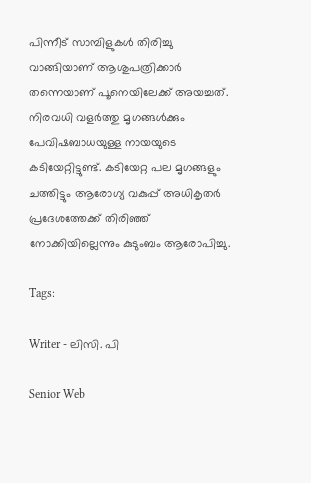പിന്നീട് സാമ്പിളുകൾ തിരിച്ചു വാങ്ങിയാണ് ആശുപത്രിക്കാർ തന്നെയാണ് പൂനെയിലേക്ക് അയച്ചത്. നിരവധി വളർത്തു മൃഗങ്ങൾക്കും പേവിഷബാധയുള്ള നായയുടെ കടിയേറ്റിട്ടുണ്ട്. കടിയേറ്റ പല മൃഗങ്ങളും ചത്തിട്ടും ആരോഗ്യ വകുപ്പ് അധികൃതർ പ്രദേശത്തേക്ക് തിരിഞ്ഞ് നോക്കിയില്ലെന്നും കുടുംബം ആരോപിച്ചു.

Tags:

Writer - ലിസി. പി

Senior Web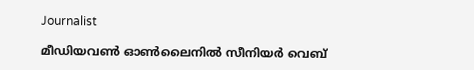Journalist

മീഡിയവൺ ഓൺലൈനിൽ സീനിയർ വെബ്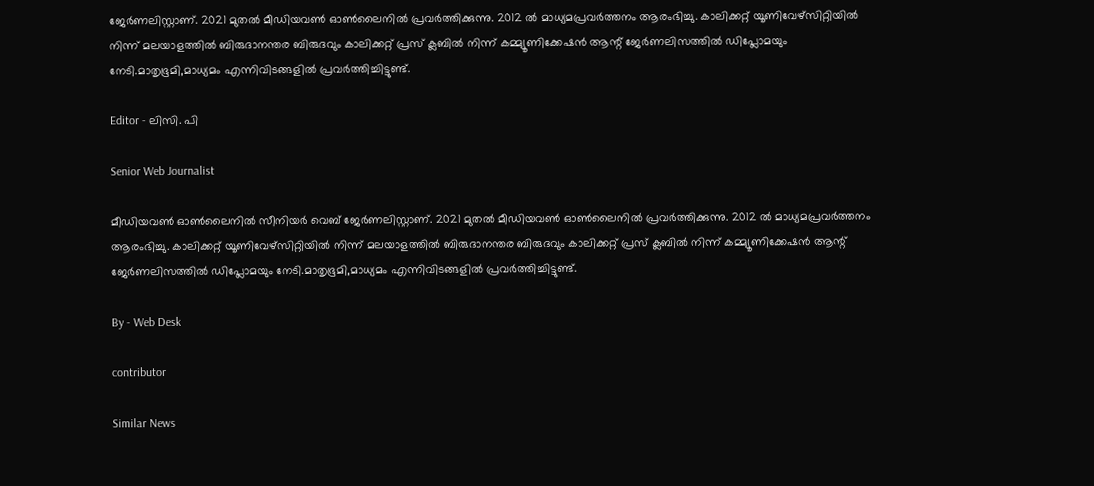ജേർണലിസ്റ്റാണ്. 2021 മുതൽ മീഡിയവൺ ഓൺലൈനിൽ പ്രവർത്തിക്കുന്നു. 2012 ല്‍ മാധ്യമപ്രവര്‍ത്തനം ആരംഭിച്ചു. കാലിക്കറ്റ് യൂണിവേഴ്‌സിറ്റിയിൽ നിന്ന് മലയാളത്തിൽ ബിരുദാനന്തര ബിരുദവും കാലിക്കറ്റ് പ്രസ് ക്ലബിൽ നിന്ന് കമ്മ്യൂണിക്കേഷൻ ആന്റ് ജേർണലിസത്തിൽ ഡിപ്ലോമയും നേടി.മാതൃഭൂമി,മാധ്യമം എന്നിവിടങ്ങളിൽ പ്രവർത്തിച്ചിട്ടുണ്ട്.

Editor - ലിസി. പി

Senior Web Journalist

മീഡിയവൺ ഓൺലൈനിൽ സീനിയർ വെബ് ജേർണലിസ്റ്റാണ്. 2021 മുതൽ മീഡിയവൺ ഓൺലൈനിൽ പ്രവർത്തിക്കുന്നു. 2012 ല്‍ മാധ്യമപ്രവര്‍ത്തനം ആരംഭിച്ചു. കാലിക്കറ്റ് യൂണിവേഴ്‌സിറ്റിയിൽ നിന്ന് മലയാളത്തിൽ ബിരുദാനന്തര ബിരുദവും കാലിക്കറ്റ് പ്രസ് ക്ലബിൽ നിന്ന് കമ്മ്യൂണിക്കേഷൻ ആന്റ് ജേർണലിസത്തിൽ ഡിപ്ലോമയും നേടി.മാതൃഭൂമി,മാധ്യമം എന്നിവിടങ്ങളിൽ പ്രവർത്തിച്ചിട്ടുണ്ട്.

By - Web Desk

contributor

Similar News